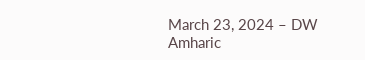March 23, 2024 – DW Amharic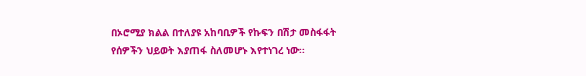በኦሮሚያ ክልል በተለያዩ አከባቢዎች የኩፍን በሽታ መስፋፋት የሰዎችን ህይወት እያጠፋ ስለመሆኑ እየተነገረ ነው፡፡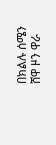በክልሉ ሰሜን ሸዋ ዞን ዋራ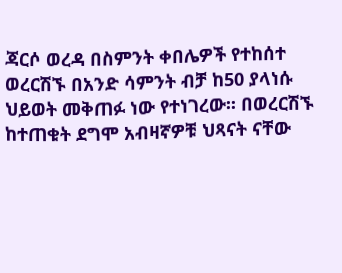ጃርሶ ወረዳ በስምንት ቀበሌዎች የተከሰተ ወረርሽኙ በአንድ ሳምንት ብቻ ከ50 ያላነሱ ህይወት መቅጠፉ ነው የተነገረው፡፡ በወረርሽኙ ከተጠቁት ደግሞ አብዛኛዎቹ ህጻናት ናቸው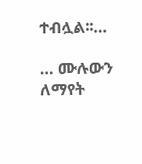ተብሏል፡፡…

… ሙሉውን ለማየት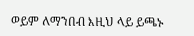ወይም ለማንበብ እዚህ ላይ ይጫኑ